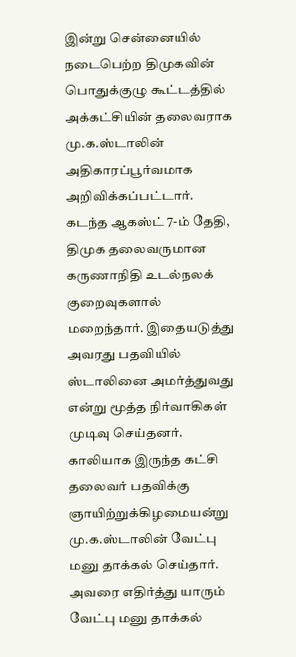இன்று சென்னையில் நடைபெற்ற திமுகவின் பொதுக்குழு கூட்டத்தில் அக்கட்சியின் தலைவராக மு.க.ஸ்டாலின் அதிகாரப்பூர்வமாக அறிவிக்கப்பட்டார்.
கடந்த ஆகஸ்ட் 7-ம் தேதி, திமுக தலைவருமான கருணாநிதி உடல்நலக் குறைவுகளால் மறைந்தார். இதையடுத்து அவரது பதவியில் ஸ்டாலினை அமர்த்துவது என்று மூத்த நிர்வாகிகள் முடிவு செய்தனர்.
காலியாக இருந்த கட்சி தலைவர் பதவிக்கு ஞாயிற்றுக்கிழமையன்று மு.க.ஸ்டாலின் வேட்பு மனு தாக்கல் செய்தார். அவரை எதிர்த்து யாரும் வேட்பு மனு தாக்கல்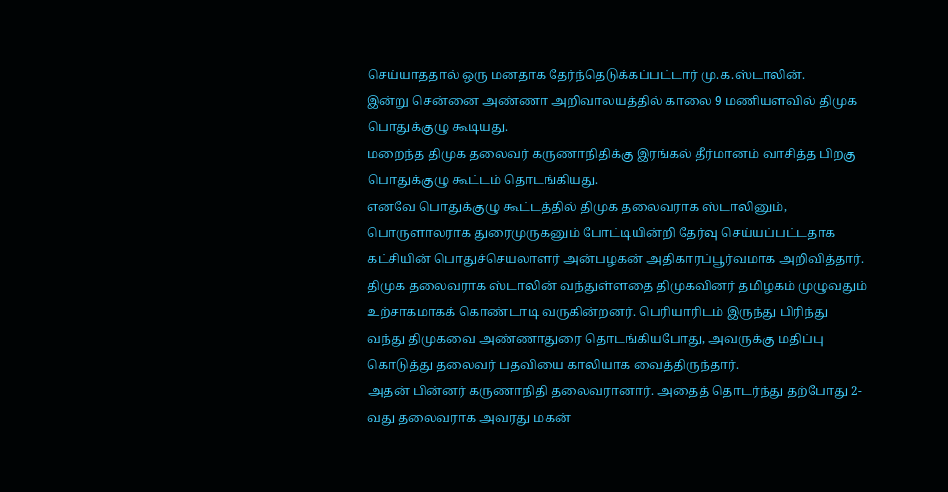செய்யாததால் ஒரு மனதாக தேர்ந்தெடுக்கப்பட்டார் மு.க.ஸ்டாலின்.
இன்று சென்னை அண்ணா அறிவாலயத்தில் காலை 9 மணியளவில் திமுக பொதுக்குழு கூடியது.
மறைந்த திமுக தலைவர் கருணாநிதிக்கு இரங்கல் தீர்மானம் வாசித்த பிறகு பொதுக்குழு கூட்டம் தொடங்கியது.
எனவே பொதுக்குழு கூட்டத்தில் திமுக தலைவராக ஸ்டாலினும், பொருளாலராக துரைமுருகனும் போட்டியின்றி தேர்வு செய்யப்பட்டதாக கட்சியின் பொதுச்செயலாளர் அன்பழகன் அதிகாரப்பூர்வமாக அறிவித்தார்.
திமுக தலைவராக ஸ்டாலின் வந்துள்ளதை திமுகவினர் தமிழகம் முழுவதும் உற்சாகமாகக் கொண்டாடி வருகின்றனர். பெரியாரிடம் இருந்து பிரிந்து வந்து திமுகவை அண்ணாதுரை தொடங்கியபோது, அவருக்கு மதிப்பு கொடுத்து தலைவர் பதவியை காலியாக வைத்திருந்தார்.
அதன் பின்னர் கருணாநிதி தலைவரானார். அதைத் தொடர்ந்து தற்போது 2-வது தலைவராக அவரது மகன்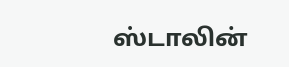ஸ்டாலின்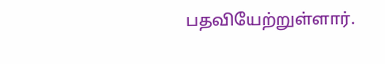பதவியேற்றுள்ளார்.